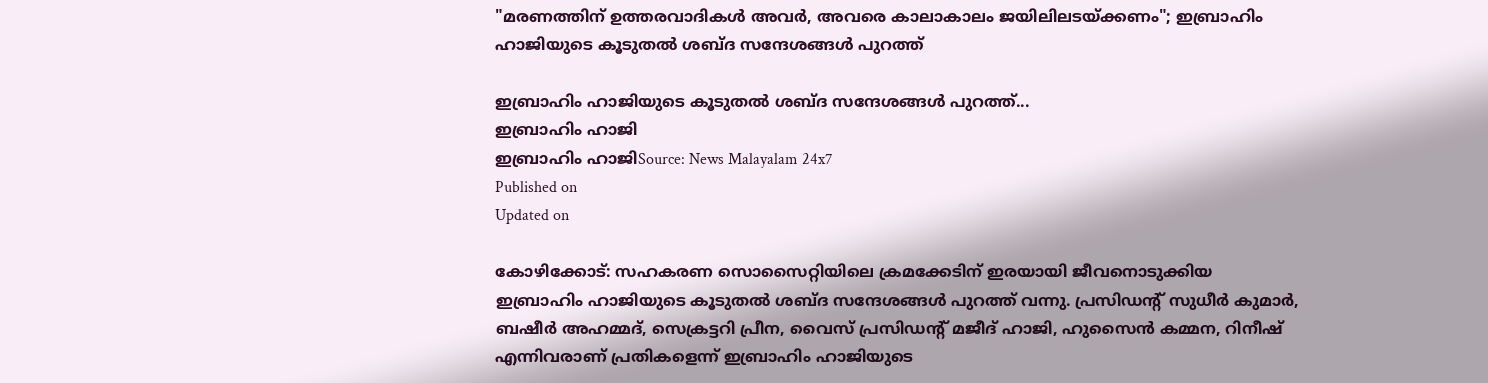"മരണത്തിന് ഉത്തരവാദികൾ അവർ, അവരെ കാലാകാലം ജയിലിലടയ്ക്കണം"; ഇബ്രാഹിം ഹാജിയുടെ കൂടുതൽ ശബ്ദ സന്ദേശങ്ങൾ പുറത്ത്

ഇബ്രാഹിം ഹാജിയുടെ കൂടുതൽ ശബ്ദ സന്ദേശങ്ങൾ പുറത്ത്...
ഇബ്രാഹിം ഹാജി
ഇബ്രാഹിം ഹാജിSource: News Malayalam 24x7
Published on
Updated on

കോഴിക്കോട്: സഹകരണ സൊസൈറ്റിയിലെ ക്രമക്കേടിന് ഇരയായി ജീവനൊടുക്കിയ ഇബ്രാഹിം ഹാജിയുടെ കൂടുതൽ ശബ്ദ സന്ദേശങ്ങൾ പുറത്ത് വന്നു. പ്രസിഡന്റ്‌ സുധീർ കുമാർ, ബഷീർ അഹമ്മദ്, സെക്രട്ടറി പ്രീന, വൈസ് പ്രസിഡന്റ്‌ മജീദ് ഹാജി, ഹുസൈൻ കമ്മന, റിനീഷ് എന്നിവരാണ് പ്രതികളെന്ന് ഇബ്രാഹിം ഹാജിയുടെ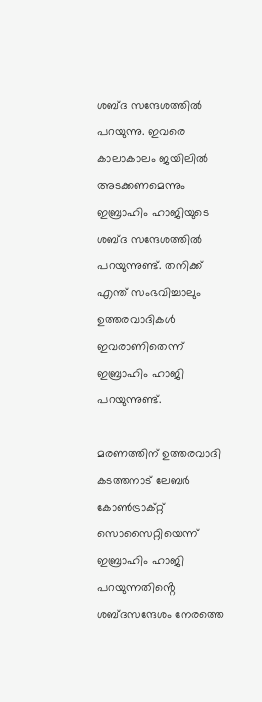ശബ്ദ സന്ദേശത്തിൽ പറയുന്നു. ഇവരെ കാലാകാലം ജയിലിൽ അടക്കണമെന്നും ഇബ്രാഹിം ഹാജിയുടെ ശബ്ദ സന്ദേശത്തിൽ പറയുന്നുണ്ട്. തനിക്ക് എന്ത് സംഭവിച്ചാലും ഉത്തരവാദികൾ ഇവരാണിതെന്ന് ഇബ്രാഹിം ഹാജി പറയുന്നുണ്ട്.

മരണത്തിന് ഉത്തരവാദി കടത്തനാട് ലേബർ കോൺട്രാക്റ്റ് സൊസൈറ്റിയെന്ന് ഇബ്രാഹിം ഹാജി പറയുന്നതിൻ്റെ ശബ്ദസന്ദേശം നേരത്തെ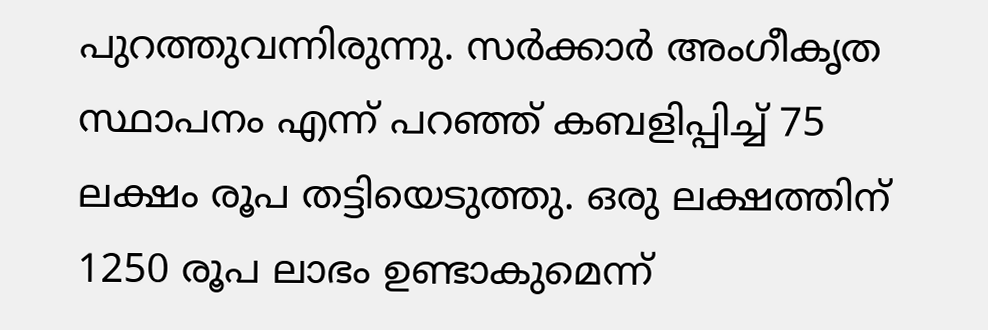പുറത്തുവന്നിരുന്നു. സർക്കാർ അംഗീകൃത സ്ഥാപനം എന്ന് പറഞ്ഞ് കബളിപ്പിച്ച് 75 ലക്ഷം രൂപ തട്ടിയെടുത്തു. ഒരു ലക്ഷത്തിന് 1250 രൂപ ലാഭം ഉണ്ടാകുമെന്ന്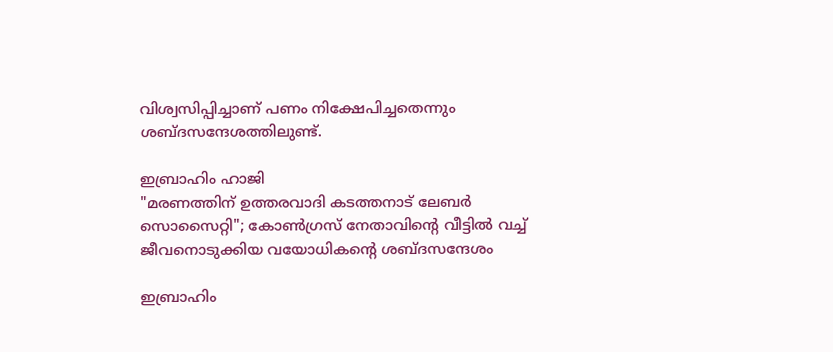വിശ്വസിപ്പിച്ചാണ് പണം നിക്ഷേപിച്ചതെന്നും ശബ്ദസന്ദേശത്തിലുണ്ട്.

ഇബ്രാഹിം ഹാജി
"മരണത്തിന് ഉത്തരവാദി കടത്തനാട് ലേബർ സൊസൈറ്റി"; കോൺഗ്രസ് നേതാവിൻ്റെ വീട്ടിൽ വച്ച് ജീവനൊടുക്കിയ വയോധികൻ്റെ ശബ്‌ദസന്ദേശം

ഇബ്രാഹിം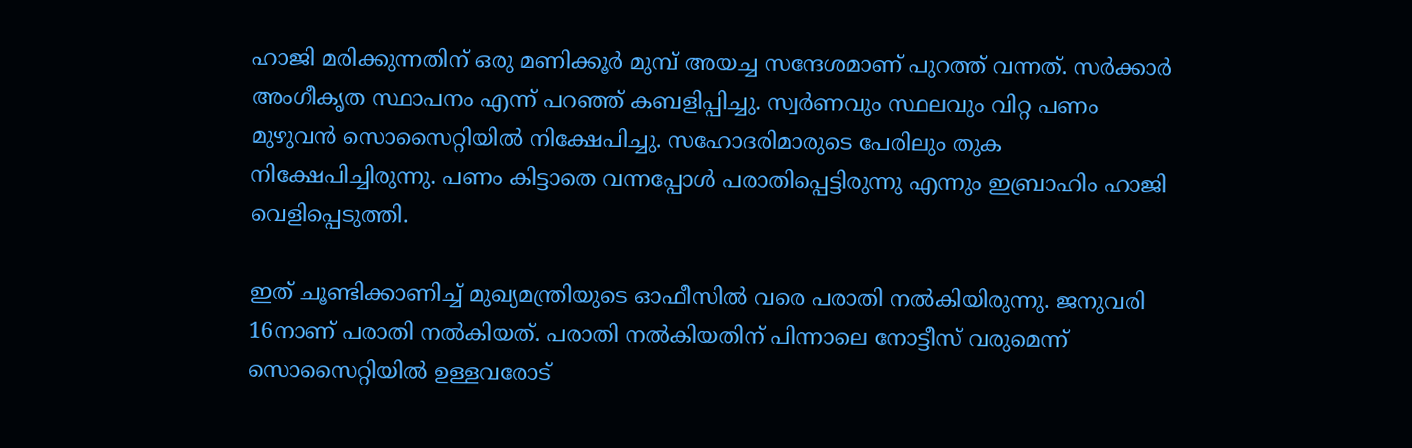ഹാജി മരിക്കുന്നതിന് ഒരു മണിക്കൂർ മുമ്പ് അയച്ച സന്ദേശമാണ് പുറത്ത് വന്നത്. സർക്കാർ അംഗീകൃത സ്ഥാപനം എന്ന് പറഞ്ഞ് കബളിപ്പിച്ചു. സ്വർണവും സ്ഥലവും വിറ്റ പണം മുഴുവൻ സൊസൈറ്റിയിൽ നിക്ഷേപിച്ചു. സഹോദരിമാരുടെ പേരിലും തുക നിക്ഷേപിച്ചിരുന്നു. പണം കിട്ടാതെ വന്നപ്പോൾ പരാതിപ്പെട്ടിരുന്നു എന്നും ഇബ്രാഹിം ഹാജി വെളിപ്പെടുത്തി.

ഇത് ചൂണ്ടിക്കാണിച്ച് മുഖ്യമന്ത്രിയുടെ ഓഫീസിൽ വരെ പരാതി നൽകിയിരുന്നു. ജനുവരി 16നാണ് പരാതി നൽകിയത്. പരാതി നൽകിയതിന് പിന്നാലെ നോട്ടീസ് വരുമെന്ന് സൊസൈറ്റിയിൽ ഉള്ളവരോട്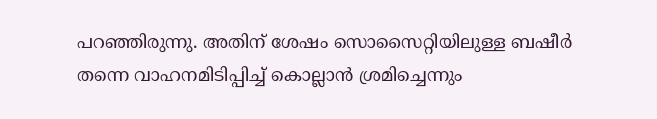പറഞ്ഞിരുന്നു. അതിന് ശേഷം സൊസൈറ്റിയിലുള്ള ബഷീർ തന്നെ വാഹനമിടിപ്പിച്ച് കൊല്ലാൻ ശ്രമിച്ചെന്നും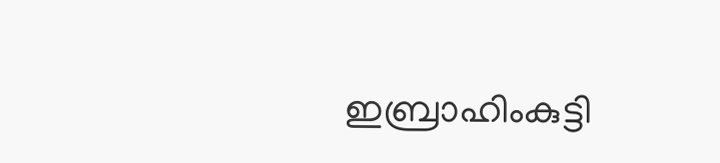ഇബ്രാഹിംകുട്ടി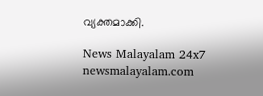വ്യക്തമാക്കി.

News Malayalam 24x7
newsmalayalam.com